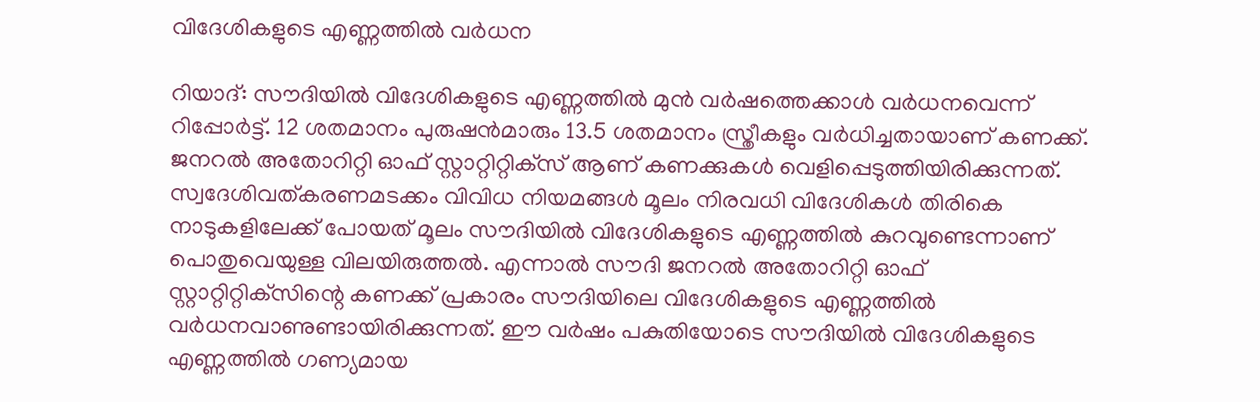വിദേശികളുടെ എണ്ണത്തില്‍ വര്‍ധന

റിയാദ്: സൗദിയില്‍ വിദേശികളുടെ എണ്ണത്തില്‍ മുന്‍ വര്‍ഷത്തെക്കാള്‍ വര്‍ധനവെന്ന് റിപ്പോര്‍ട്ട്. 12 ശതമാനം പുരുഷന്‍മാരും 13.5 ശതമാനം സ്ത്രീകളും വര്‍ധിച്ചതായാണ് കണക്ക്. ജനറല്‍ അതോറിറ്റി ഓഫ് സ്റ്റാറ്റിറ്റിക്‌സ് ആണ് കണക്കുകള്‍ വെളിപ്പെടുത്തിയിരിക്കുന്നത്. സ്വദേശിവത്കരണമടക്കം വിവിധ നിയമങ്ങള്‍ മൂലം നിരവധി വിദേശികള്‍ തിരികെ നാടുകളിലേക്ക് പോയത് മൂലം സൗദിയില്‍ വിദേശികളുടെ എണ്ണത്തില്‍ കുറവുണ്ടെന്നാണ് പൊതുവെയുള്ള വിലയിരുത്തല്‍. എന്നാല്‍ സൗദി ജനറല്‍ അതോറിറ്റി ഓഫ് സ്റ്റാറ്റിറ്റിക്‌സിന്റെ കണക്ക് പ്രകാരം സൗദിയിലെ വിദേശികളുടെ എണ്ണത്തില്‍ വര്‍ധനവാണുണ്ടായിരിക്കുന്നത്. ഈ വര്‍ഷം പകുതിയോടെ സൗദിയില്‍ വിദേശികളുടെ എണ്ണത്തില്‍ ഗണ്യമായ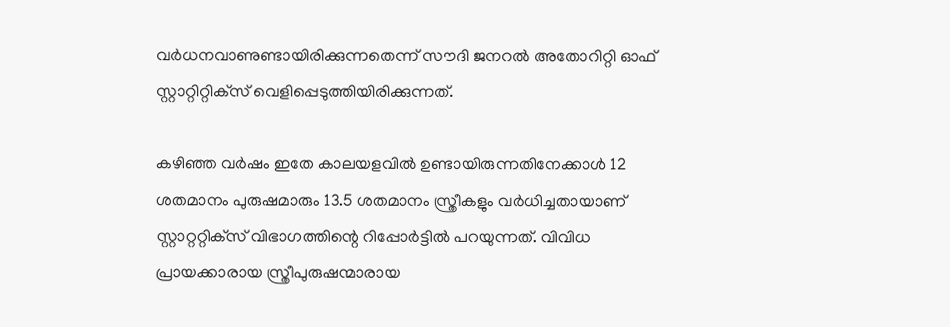വര്‍ധനവാണുണ്ടായിരിക്കുന്നതെന്ന് സൗദി ജനറല്‍ അതോറിറ്റി ഓഫ് സ്റ്റാറ്റിറ്റിക്‌സ് വെളിപ്പെടുത്തിയിരിക്കുന്നത്.

കഴിഞ്ഞ വര്‍ഷം ഇതേ കാലയളവില്‍ ഉണ്ടായിരുന്നതിനേക്കാള്‍ 12 ശതമാനം പുരുഷമാരും 13.5 ശതമാനം സ്ത്രീകളും വര്‍ധിച്ചതായാണ് സ്റ്റാറ്ററ്റിക്‌സ് വിഭാഗത്തിന്റെ റിപ്പോര്‍ട്ടില്‍ പറയുന്നത്. വിവിധ പ്രായക്കാരായ സ്ത്രീപുരുഷന്മാരായ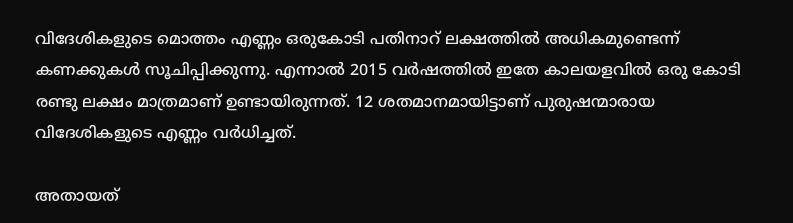വിദേശികളുടെ മൊത്തം എണ്ണം ഒരുകോടി പതിനാറ് ലക്ഷത്തില്‍ അധികമുണ്ടെന്ന് കണക്കുകള്‍ സൂചിപ്പിക്കുന്നു. എന്നാല്‍ 2015 വര്‍ഷത്തില്‍ ഇതേ കാലയളവില്‍ ഒരു കോടി രണ്ടു ലക്ഷം മാത്രമാണ് ഉണ്ടായിരുന്നത്. 12 ശതമാനമായിട്ടാണ് പുരുഷന്മാരായ വിദേശികളുടെ എണ്ണം വര്‍ധിച്ചത്.

അതായത്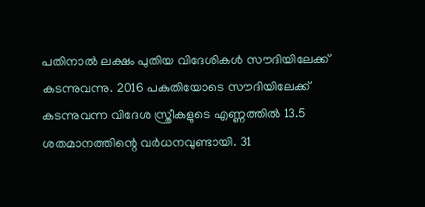പതിനാല്‍ ലക്ഷം പുതിയ വിദേശികള്‍ സൗദിയിലേക്ക് കടന്നുവന്നു. 2016 പകുതിയോടെ സൗദിയിലേക്ക് കടന്നുവന്ന വിദേശ സ്ത്രീകളുടെ എണ്ണത്തില്‍ 13.5 ശതമാനത്തിന്റെ വര്‍ധനവുണ്ടായി. 31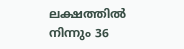ലക്ഷത്തില്‍ നിന്നും 36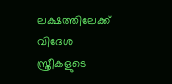ലക്ഷത്തിലേക്ക് വിദേശ സ്ത്രീകളുടെ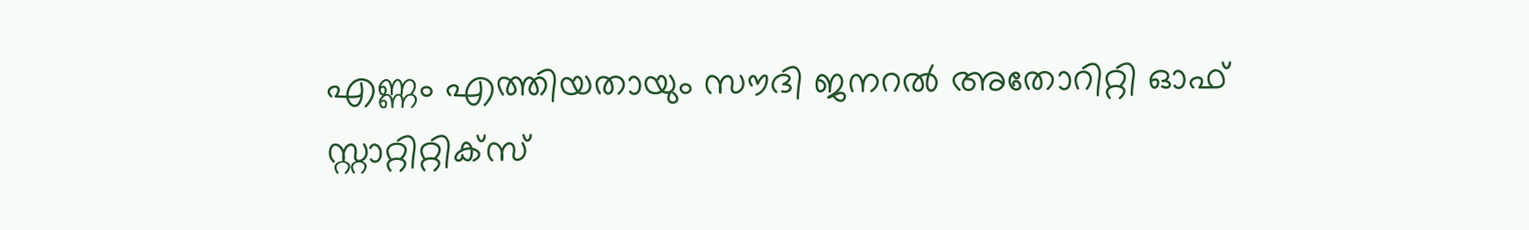എണ്ണം എത്തിയതായും സൗദി ജനറല്‍ അതോറിറ്റി ഓഫ് സ്റ്റാറ്റിറ്റിക്‌സ്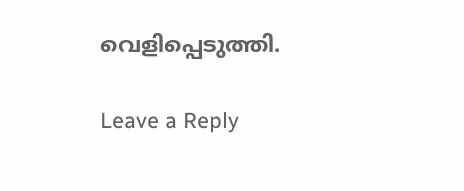വെളിപ്പെടുത്തി.

Leave a Reply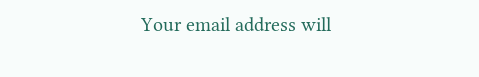Your email address will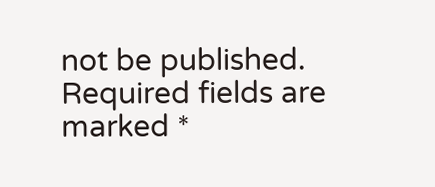not be published. Required fields are marked *